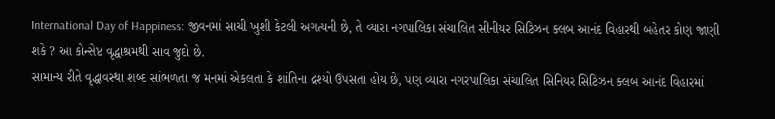International Day of Happiness: જીવનમાં સાચી ખુશી કેટલી અગત્યની છે, તે વ્યારા નગપાલિકા સંચાલિત સીનીયર સિટિઝન ક્લબ આનંદ વિહારથી બહેતર કોણ જાણી શકે ? આ કોન્સેપ્ટ વૃદ્ધાશ્રમથી સાવ જુદો છે.
સામાન્ય રીતે વૃદ્ધાવસ્થા શબ્દ સાંભળતા જ મનમાં એકલતા કે શાંતિના દ્રશ્યો ઉપસતા હોય છે, પણ વ્યારા નગરપાલિકા સંચાલિત સિનિયર સિટિઝન ક્લબ આનંદ વિહારમાં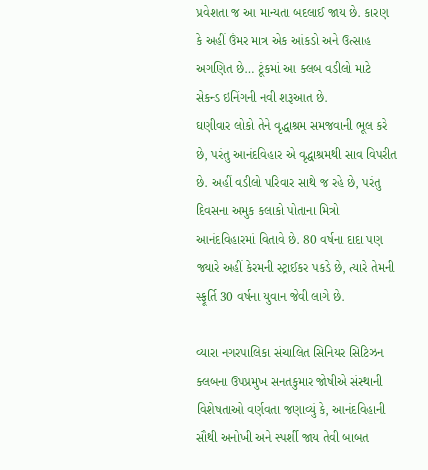પ્રવેશતા જ આ માન્યતા બદલાઈ જાય છે. કારણ કે અહીં ઉંમર માત્ર એક આંકડો અને ઉત્સાહ અગણિત છે… ટૂંકમાં આ ક્લબ વડીલો માટે સેકન્ડ ઇનિંગની નવી શરૂઆત છે.
ઘણીવાર લોકો તેને વૃદ્ધાશ્રમ સમજવાની ભૂલ કરે છે, પરંતુ આનંદવિહાર એ વૃદ્ધાશ્રમથી સાવ વિપરીત છે. અહીં વડીલો પરિવાર સાથે જ રહે છે, પરંતુ દિવસના અમુક કલાકો પોતાના મિત્રો આનંદવિહારમાં વિતાવે છે. 80 વર્ષના દાદા પણ જ્યારે અહીં કેરમની સ્ટ્રાઈકર પકડે છે, ત્યારે તેમની સ્ફૂર્તિ 30 વર્ષના યુવાન જેવી લાગે છે.

વ્યારા નગરપાલિકા સંચાલિત સિનિયર સિટિઝન ક્લબના ઉપપ્રમુખ સનતકુમાર જોષીએ સંસ્થાની વિશેષતાઓ વર્ણવતા જણાવ્યું કે, આનંદવિહાની સૌથી અનોખી અને સ્પર્શી જાય તેવી બાબત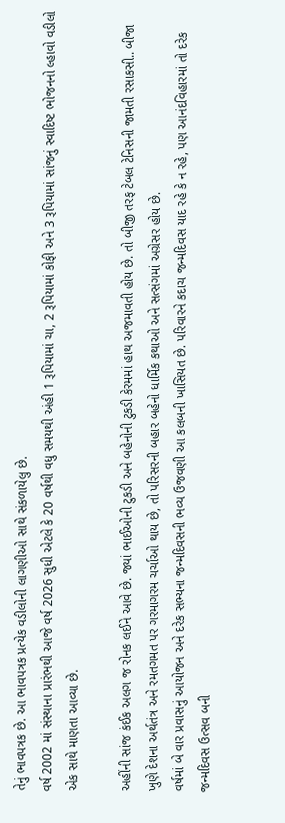તેનું ભાવપત્રક છે. આ ભાવપત્રક પ્રત્યેક વડીલોની લાગણીઓ સાથે સંકળાયેલુ છે.
વર્ષ 2002 માં સંસ્થાના પ્રારંભથી આજે વર્ષ 2026 સુધી એટલે કે 20 વર્ષથી વધુ સમયથી અંહી 1 રૂપિયામાં ચા, 2 રૂપિયામાં કોફી અને 3 રૂપિયામાં સાંજનું સ્વાદિષ્ટ ભોજનનો લ્હાવો વડીલો એક સાથે માણતા આવ્યા છે.

અહીંની સાંજ કંઈક અલગ જ રોનક લઈને આવે છે. જ્યાં ભાઈઓની ટુકડી અને બહેનોની ટુકડી કેરમમાં હાથ અજમાવતી હોય છે. તો બીજી તરફ ટેબલ ટેનિસની જામતી રસાકસી.. બીજા ખુણે દેશના અર્થતંત્ર અને રમતગમત પર ગરમાગરમ ચર્ચાઓ થાય છે, તો પરિસરની બહાર બહેનો ધાર્મિક કથાઓ અને સત્સંગમાં અગ્રેસર હોય છે.
વર્ષમાં બે વાર પ્રવાસનું આયોજન અને દરેક સભ્યના જન્મદિવસની ભવ્ય ઉજવણી આ કલબની ખાસિયત છે. પરિવારને કદાચ જન્મદિવસ યાદ રહે કે ન રહે, પણ આનંદવિહારમાં તો દરેક જન્મદિવસ ઉત્સવ બની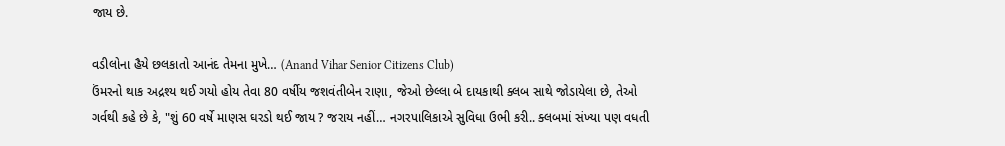જાય છે.

વડીલોના હૈયે છલકાતો આનંદ તેમના મુખે… (Anand Vihar Senior Citizens Club)
ઉંમરનો થાક અદ્રશ્ય થઈ ગયો હોય તેવા 80 વર્ષીય જશવંતીબેન રાણા, જેઓ છેલ્લા બે દાયકાથી ક્લબ સાથે જોડાયેલા છે, તેઓ ગર્વથી કહે છે કે, "શું 60 વર્ષે માણસ ઘરડો થઈ જાય ? જરાય નહીં… નગરપાલિકાએ સુવિધા ઉભી કરી.. ક્લબમાં સંખ્યા પણ વધતી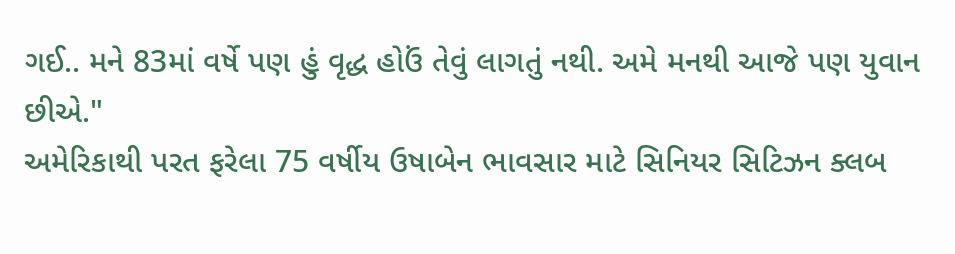ગઈ.. મને 83માં વર્ષે પણ હું વૃદ્ધ હોઉં તેવું લાગતું નથી. અમે મનથી આજે પણ યુવાન છીએ."
અમેરિકાથી પરત ફરેલા 75 વર્ષીય ઉષાબેન ભાવસાર માટે સિનિયર સિટિઝન ક્લબ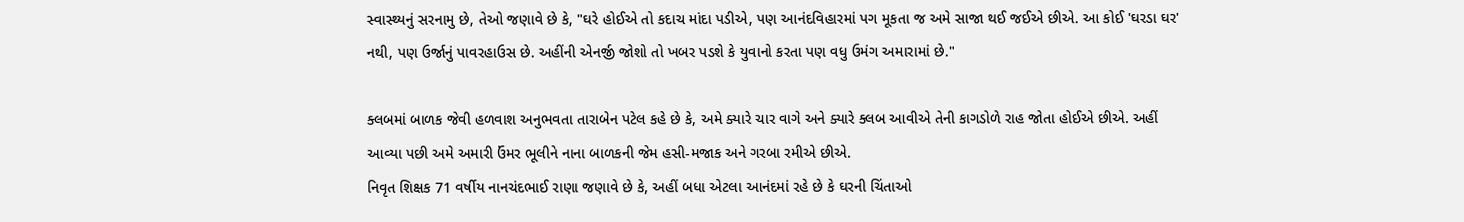સ્વાસ્થ્યનું સરનામુ છે, તેઓ જણાવે છે કે, "ઘરે હોઈએ તો કદાચ માંદા પડીએ, પણ આનંદવિહારમાં પગ મૂકતા જ અમે સાજા થઈ જઈએ છીએ. આ કોઈ 'ઘરડા ઘર' નથી, પણ ઉર્જાનું પાવરહાઉસ છે. અહીંની એનર્જી જોશો તો ખબર પડશે કે યુવાનો કરતા પણ વધુ ઉમંગ અમારામાં છે."

ક્લબમાં બાળક જેવી હળવાશ અનુભવતા તારાબેન પટેલ કહે છે કે, અમે ક્યારે ચાર વાગે અને ક્યારે ક્લબ આવીએ તેની કાગડોળે રાહ જોતા હોઈએ છીએ. અહીં આવ્યા પછી અમે અમારી ઉંમર ભૂલીને નાના બાળકની જેમ હસી-મજાક અને ગરબા રમીએ છીએ.
નિવૃત શિક્ષક 71 વર્ષીય નાનચંદભાઈ રાણા જણાવે છે કે, અહીં બધા એટલા આનંદમાં રહે છે કે ઘરની ચિંતાઓ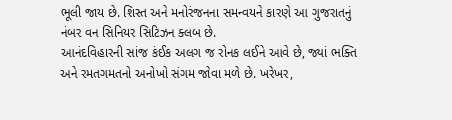ભૂલી જાય છે. શિસ્ત અને મનોરંજનના સમન્વયને કારણે આ ગુજરાતનું નંબર વન સિનિયર સિટિઝન ક્લબ છે.
આનંદવિહારની સાંજ કંઈક અલગ જ રોનક લઈને આવે છે, જ્યાં ભક્તિ અને રમતગમતનો અનોખો સંગમ જોવા મળે છે. ખરેખર,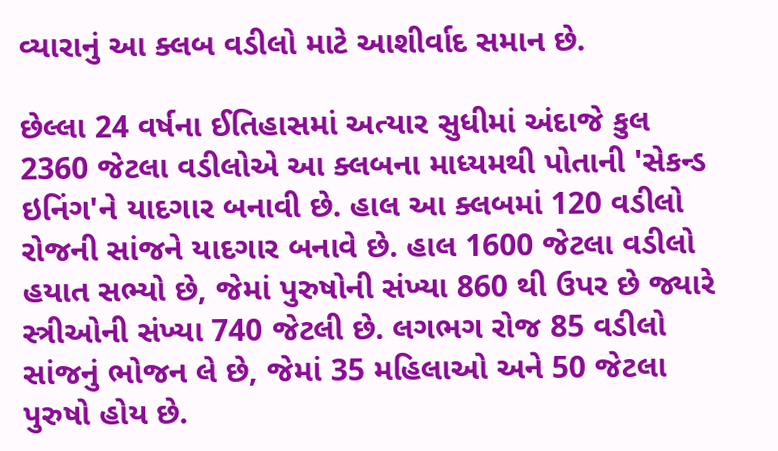વ્યારાનું આ ક્લબ વડીલો માટે આશીર્વાદ સમાન છે.

છેલ્લા 24 વર્ષના ઈતિહાસમાં અત્યાર સુધીમાં અંદાજે કુલ 2360 જેટલા વડીલોએ આ ક્લબના માધ્યમથી પોતાની 'સેકન્ડ ઇનિંગ'ને યાદગાર બનાવી છે. હાલ આ ક્લબમાં 120 વડીલો રોજની સાંજને યાદગાર બનાવે છે. હાલ 1600 જેટલા વડીલો હયાત સભ્યો છે, જેમાં પુરુષોની સંખ્યા 860 થી ઉપર છે જ્યારે સ્ત્રીઓની સંખ્યા 740 જેટલી છે. લગભગ રોજ 85 વડીલો સાંજનું ભોજન લે છે, જેમાં 35 મહિલાઓ અને 50 જેટલા પુરુષો હોય છે.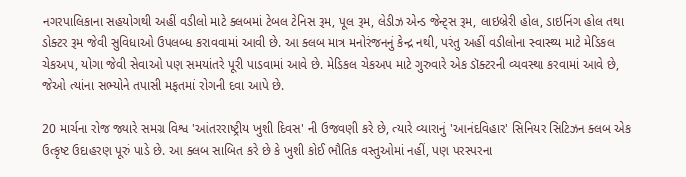નગરપાલિકાના સહયોગથી અહીં વડીલો માટે ક્લબમાં ટેબલ ટેનિસ રૂમ, પૂલ રૂમ, લેડીઝ એન્ડ જેન્ટ્સ રૂમ, લાઇબ્રેરી હોલ, ડાઇનિંગ હોલ તથા ડોક્ટર રૂમ જેવી સુવિધાઓ ઉપલબ્ધ કરાવવામાં આવી છે. આ ક્લબ માત્ર મનોરંજનનું કેન્દ્ર નથી, પરંતુ અહીં વડીલોના સ્વાસ્થ્ય માટે મેડિકલ ચેકઅપ, યોગા જેવી સેવાઓ પણ સમયાંતરે પૂરી પાડવામાં આવે છે. મેડિકલ ચેકઅપ માટે ગુરુવારે એક ડૉક્ટરની વ્યવસ્થા કરવામાં આવે છે, જેઓ ત્યાંના સભ્યોને તપાસી મફતમાં રોગની દવા આપે છે.

20 માર્ચના રોજ જ્યારે સમગ્ર વિશ્વ 'આંતરરાષ્ટ્રીય ખુશી દિવસ' ની ઉજવણી કરે છે, ત્યારે વ્યારાનું 'આનંદવિહાર' સિનિયર સિટિઝન ક્લબ એક ઉત્કૃષ્ટ ઉદાહરણ પૂરું પાડે છે. આ ક્લબ સાબિત કરે છે કે ખુશી કોઈ ભૌતિક વસ્તુઓમાં નહીં, પણ પરસ્પરના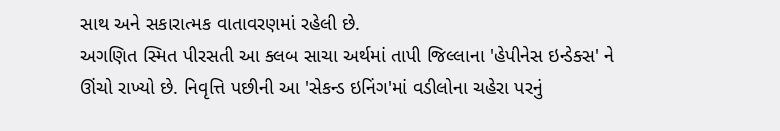સાથ અને સકારાત્મક વાતાવરણમાં રહેલી છે.
અગણિત સ્મિત પીરસતી આ ક્લબ સાચા અર્થમાં તાપી જિલ્લાના 'હેપીનેસ ઇન્ડેક્સ' ને ઊંચો રાખ્યો છે. નિવૃત્તિ પછીની આ 'સેકન્ડ ઇનિંગ'માં વડીલોના ચહેરા પરનું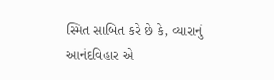સ્મિત સાબિત કરે છે કે, વ્યારાનું આનંદવિહાર એ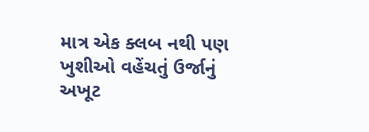માત્ર એક ક્લબ નથી પણ ખુશીઓ વહેંચતું ઉર્જાનું અખૂટ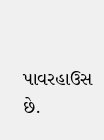પાવરહાઉસ છે.